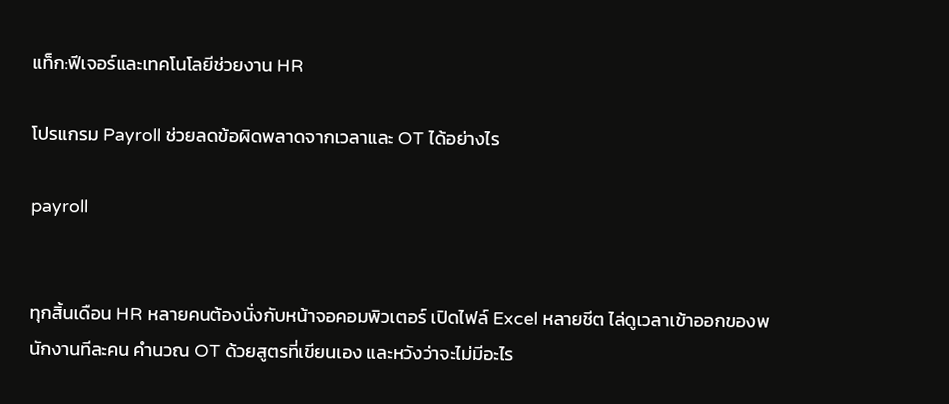แท็ก:ฟีเจอร์และเทคโนโลยีช่วยงาน HR

โปรแกรม Payroll ช่วยลดข้อผิดพลาดจากเวลาและ OT ได้อย่างไร

payroll


ทุกสิ้นเดือน HR หลายคนต้องนั่งกับหน้าจอคอมพิวเตอร์ เปิดไฟล์ Excel หลายชีต ไล่ดูเวลาเข้าออกของพนักงานทีละคน คำนวณ OT ด้วยสูตรที่เขียนเอง และหวังว่าจะไม่มีอะไร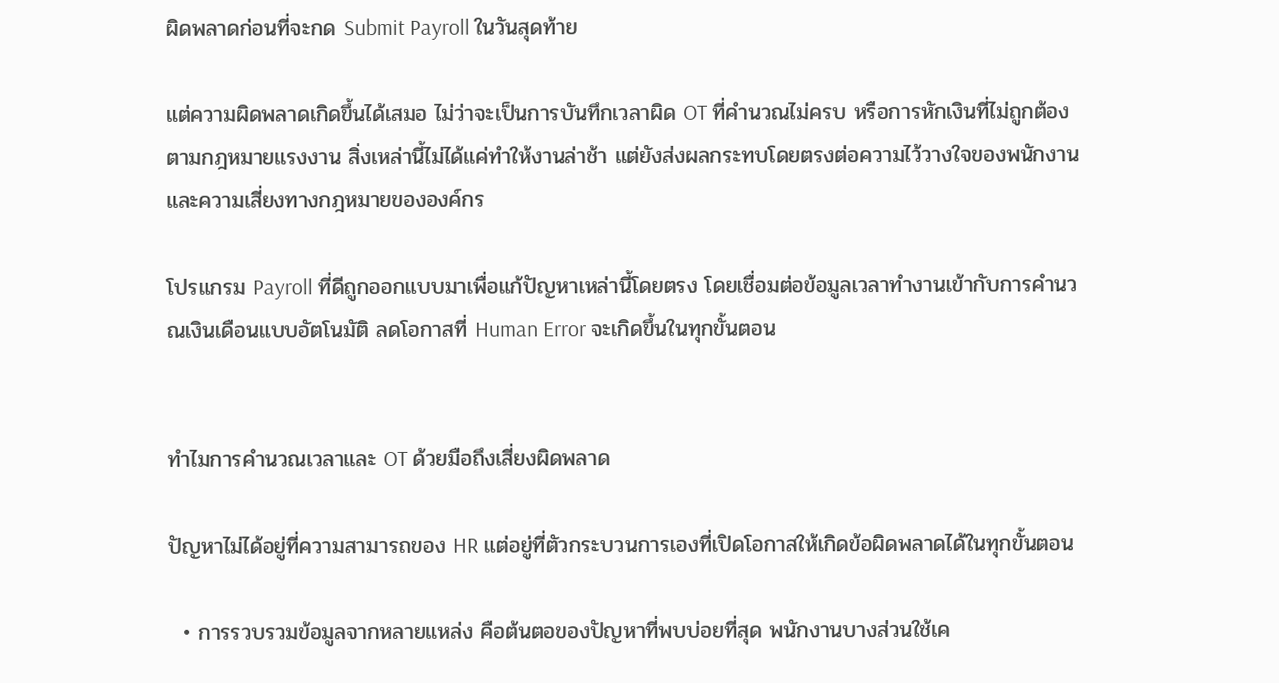ผิดพลาดก่อนที่จะกด Submit Payroll ในวันสุดท้าย

แต่ความผิดพลาดเกิดขึ้นได้เสมอ ไม่ว่าจะเป็นการบันทึกเวลาผิด OT ที่คำนวณไม่ครบ หรือการหักเงินที่ไม่ถูกต้องตามกฎหมายแรงงาน สิ่งเหล่านี้ไม่ได้แค่ทำให้งานล่าช้า แต่ยังส่งผลกระทบโดยตรงต่อความไว้วางใจของพนักงานและความเสี่ยงทางกฎหมายขององค์กร

โปรแกรม Payroll ที่ดีถูกออกแบบมาเพื่อแก้ปัญหาเหล่านี้โดยตรง โดยเชื่อมต่อข้อมูลเวลาทำงานเข้ากับการคำนวณเงินเดือนแบบอัตโนมัติ ลดโอกาสที่ Human Error จะเกิดขึ้นในทุกขั้นตอน


ทำไมการคำนวณเวลาและ OT ด้วยมือถึงเสี่ยงผิดพลาด

ปัญหาไม่ได้อยู่ที่ความสามารถของ HR แต่อยู่ที่ตัวกระบวนการเองที่เปิดโอกาสให้เกิดข้อผิดพลาดได้ในทุกขั้นตอน

  • การรวบรวมข้อมูลจากหลายแหล่ง คือต้นตอของปัญหาที่พบบ่อยที่สุด พนักงานบางส่วนใช้เค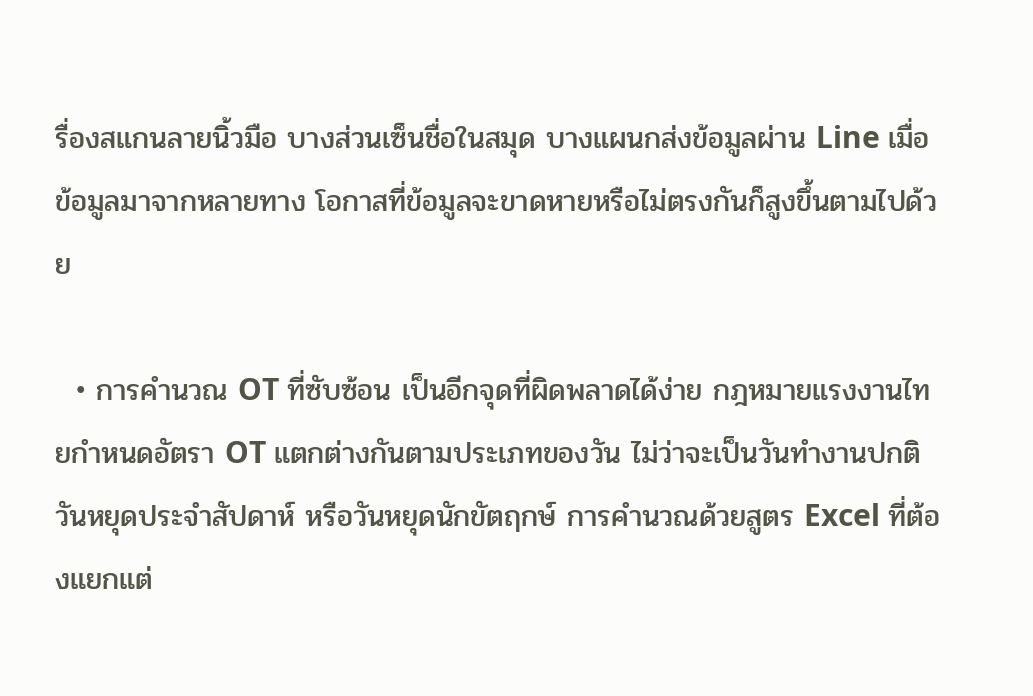รื่องสแกนลายนิ้วมือ บางส่วนเซ็นชื่อในสมุด บางแผนกส่งข้อมูลผ่าน Line เมื่อข้อมูลมาจากหลายทาง โอกาสที่ข้อมูลจะขาดหายหรือไม่ตรงกันก็สูงขึ้นตามไปด้วย

  • การคำนวณ OT ที่ซับซ้อน เป็นอีกจุดที่ผิดพลาดได้ง่าย กฎหมายแรงงานไทยกำหนดอัตรา OT แตกต่างกันตามประเภทของวัน ไม่ว่าจะเป็นวันทำงานปกติ วันหยุดประจำสัปดาห์ หรือวันหยุดนักขัตฤกษ์ การคำนวณด้วยสูตร Excel ที่ต้องแยกแต่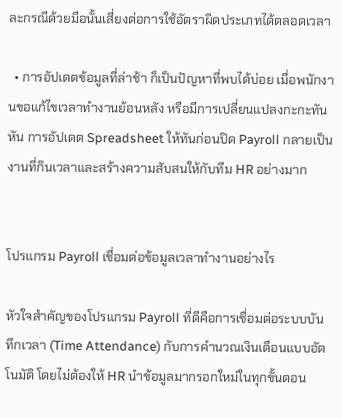ละกรณีด้วยมือนั้นเสี่ยงต่อการใช้อัตราผิดประเภทได้ตลอดเวลา

  • การอัปเดตข้อมูลที่ล่าช้า ก็เป็นปัญหาที่พบได้บ่อย เมื่อพนักงานขอแก้ไขเวลาทำงานย้อนหลัง หรือมีการเปลี่ยนแปลงกะกะทันหัน การอัปเดต Spreadsheet ให้ทันก่อนปิด Payroll กลายเป็นงานที่กินเวลาและสร้างความสับสนให้กับทีม HR อย่างมาก


โปรแกรม Payroll เชื่อมต่อข้อมูลเวลาทำงานอย่างไร

หัวใจสำคัญของโปรแกรม Payroll ที่ดีคือการเชื่อมต่อระบบบันทึกเวลา (Time Attendance) กับการคำนวณเงินเดือนแบบอัตโนมัติ โดยไม่ต้องให้ HR นำข้อมูลมากรอกใหม่ในทุกขั้นตอน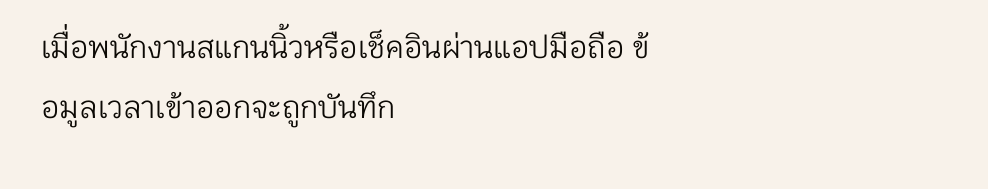เมื่อพนักงานสแกนนิ้วหรือเช็คอินผ่านแอปมือถือ ข้อมูลเวลาเข้าออกจะถูกบันทึก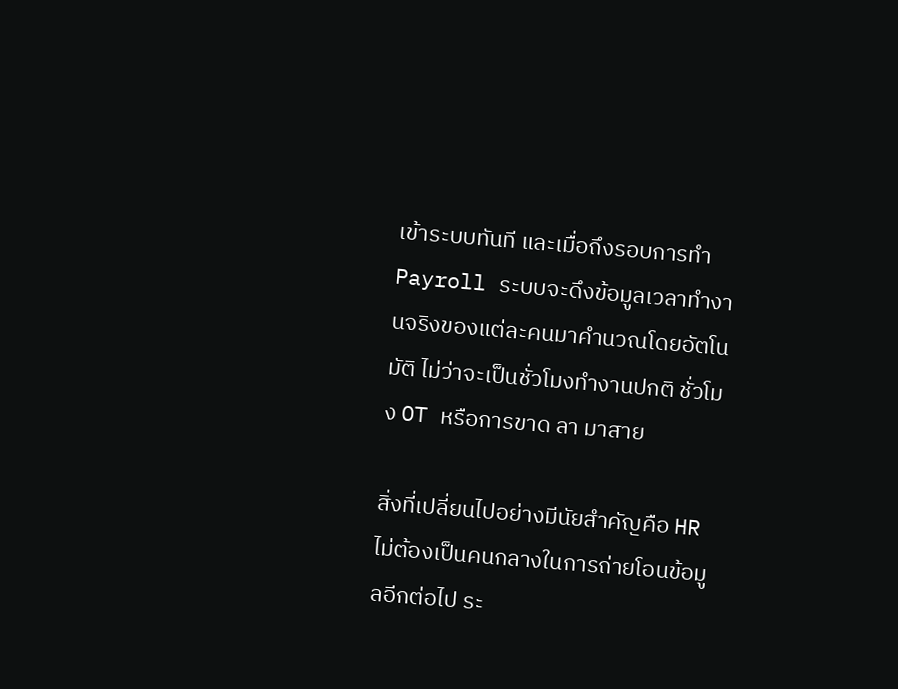เข้าระบบทันที และเมื่อถึงรอบการทำ Payroll ระบบจะดึงข้อมูลเวลาทำงานจริงของแต่ละคนมาคำนวณโดยอัตโนมัติ ไม่ว่าจะเป็นชั่วโมงทำงานปกติ ชั่วโมง OT หรือการขาด ลา มาสาย

สิ่งที่เปลี่ยนไปอย่างมีนัยสำคัญคือ HR ไม่ต้องเป็นคนกลางในการถ่ายโอนข้อมูลอีกต่อไป ระ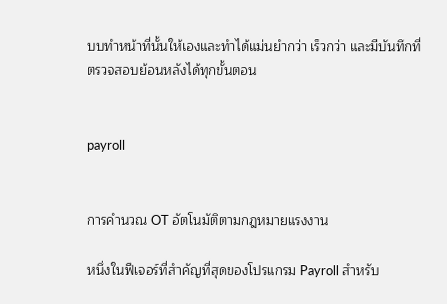บบทำหน้าที่นั้นให้เองและทำได้แม่นยำกว่า เร็วกว่า และมีบันทึกที่ตรวจสอบย้อนหลังได้ทุกขั้นตอน


payroll


การคำนวณ OT อัตโนมัติตามกฎหมายแรงงาน

หนึ่งในฟีเจอร์ที่สำคัญที่สุดของโปรแกรม Payroll สำหรับ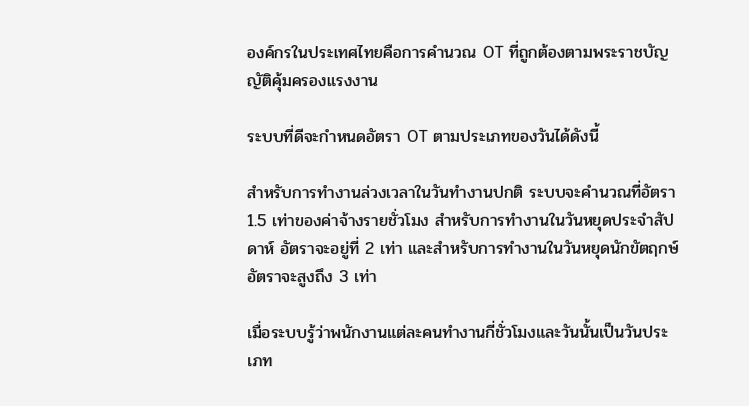องค์กรในประเทศไทยคือการคำนวณ OT ที่ถูกต้องตามพระราชบัญญัติคุ้มครองแรงงาน

ระบบที่ดีจะกำหนดอัตรา OT ตามประเภทของวันได้ดังนี้

สำหรับการทำงานล่วงเวลาในวันทำงานปกติ ระบบจะคำนวณที่อัตรา 1.5 เท่าของค่าจ้างรายชั่วโมง สำหรับการทำงานในวันหยุดประจำสัปดาห์ อัตราจะอยู่ที่ 2 เท่า และสำหรับการทำงานในวันหยุดนักขัตฤกษ์ อัตราจะสูงถึง 3 เท่า

เมื่อระบบรู้ว่าพนักงานแต่ละคนทำงานกี่ชั่วโมงและวันนั้นเป็นวันประเภท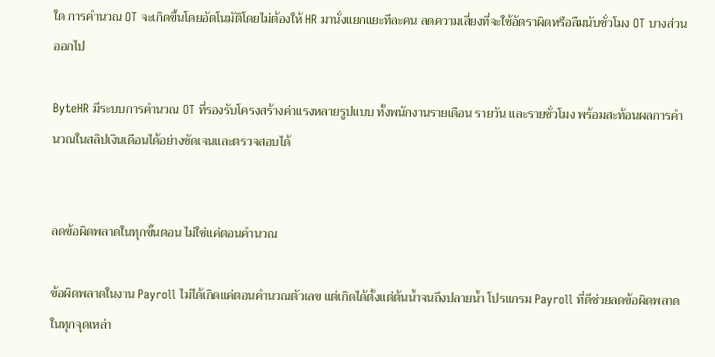ใด การคำนวณ OT จะเกิดขึ้นโดยอัตโนมัติโดยไม่ต้องให้ HR มานั่งแยกแยะทีละคน ลดความเสี่ยงที่จะใช้อัตราผิดหรือลืมนับชั่วโมง OT บางส่วนออกไป

ByteHR มีระบบการคำนวณ OT ที่รองรับโครงสร้างค่าแรงหลายรูปแบบ ทั้งพนักงานรายเดือน รายวัน และรายชั่วโมง พร้อมสะท้อนผลการคำนวณในสลิปเงินเดือนได้อย่างชัดเจนและตรวจสอบได้


ลดข้อผิดพลาดในทุกขั้นตอน ไม่ใช่แค่ตอนคำนวณ

ข้อผิดพลาดในงาน Payroll ไม่ได้เกิดแค่ตอนคำนวณตัวเลข แต่เกิดได้ตั้งแต่ต้นน้ำจนถึงปลายน้ำ โปรแกรม Payroll ที่ดีช่วยลดข้อผิดพลาดในทุกจุดเหล่า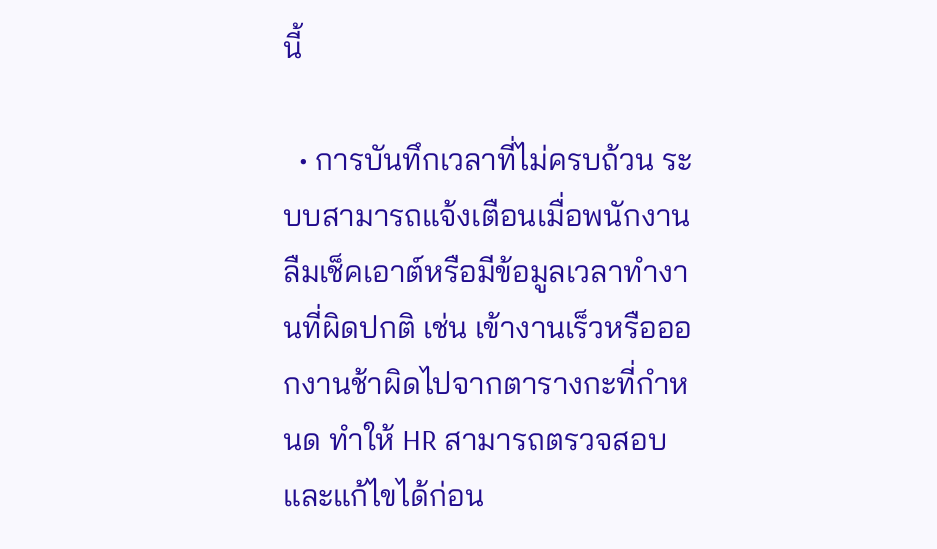นี้

  • การบันทึกเวลาที่ไม่ครบถ้วน ระบบสามารถแจ้งเตือนเมื่อพนักงานลืมเช็คเอาต์หรือมีข้อมูลเวลาทำงานที่ผิดปกติ เช่น เข้างานเร็วหรือออกงานช้าผิดไปจากตารางกะที่กำหนด ทำให้ HR สามารถตรวจสอบและแก้ไขได้ก่อน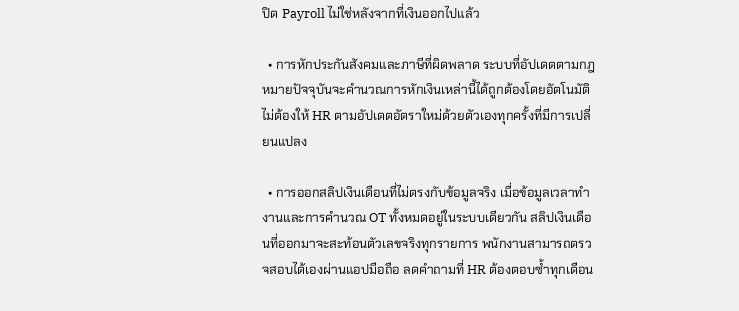ปิด Payroll ไม่ใช่หลังจากที่เงินออกไปแล้ว

  • การหักประกันสังคมและภาษีที่ผิดพลาด ระบบที่อัปเดตตามกฎหมายปัจจุบันจะคำนวณการหักเงินเหล่านี้ได้ถูกต้องโดยอัตโนมัติ ไม่ต้องให้ HR ตามอัปเดตอัตราใหม่ด้วยตัวเองทุกครั้งที่มีการเปลี่ยนแปลง

  • การออกสลิปเงินเดือนที่ไม่ตรงกับข้อมูลจริง เมื่อข้อมูลเวลาทำงานและการคำนวณ OT ทั้งหมดอยู่ในระบบเดียวกัน สลิปเงินเดือนที่ออกมาจะสะท้อนตัวเลขจริงทุกรายการ พนักงานสามารถตรวจสอบได้เองผ่านแอปมือถือ ลดคำถามที่ HR ต้องตอบซ้ำทุกเดือน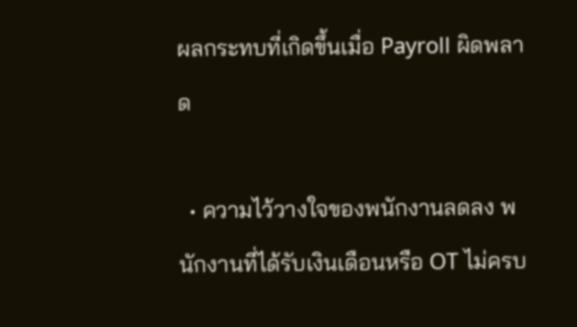ผลกระทบที่เกิดขึ้นเมื่อ Payroll ผิดพลาด

  • ความไว้วางใจของพนักงานลดลง พนักงานที่ได้รับเงินเดือนหรือ OT ไม่ครบ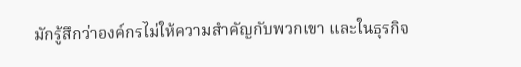มักรู้สึกว่าองค์กรไม่ให้ความสำคัญกับพวกเขา และในธุรกิจ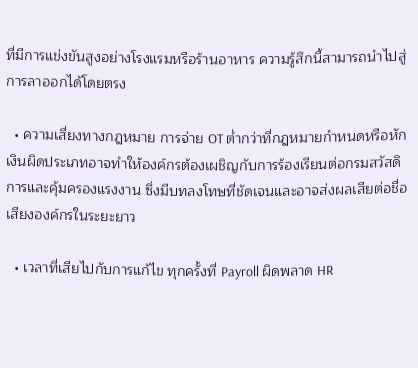ที่มีการแข่งขันสูงอย่างโรงแรมหรือร้านอาหาร ความรู้สึกนี้สามารถนำไปสู่การลาออกได้โดยตรง

  • ความเสี่ยงทางกฎหมาย การจ่าย OT ต่ำกว่าที่กฎหมายกำหนดหรือหักเงินผิดประเภทอาจทำให้องค์กรต้องเผชิญกับการร้องเรียนต่อกรมสวัสดิการและคุ้มครองแรงงาน ซึ่งมีบทลงโทษที่ชัดเจนและอาจส่งผลเสียต่อชื่อเสียงองค์กรในระยะยาว

  • เวลาที่เสียไปกับการแก้ไข ทุกครั้งที่ Payroll ผิดพลาด HR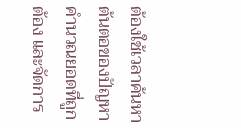ต้องใช้เวลาค้นหาต้นตอของปัญหา คำนวณยอดที่ถูกต้อง และจัดการ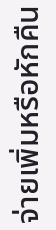จ่ายเพิ่มหรือหักคืน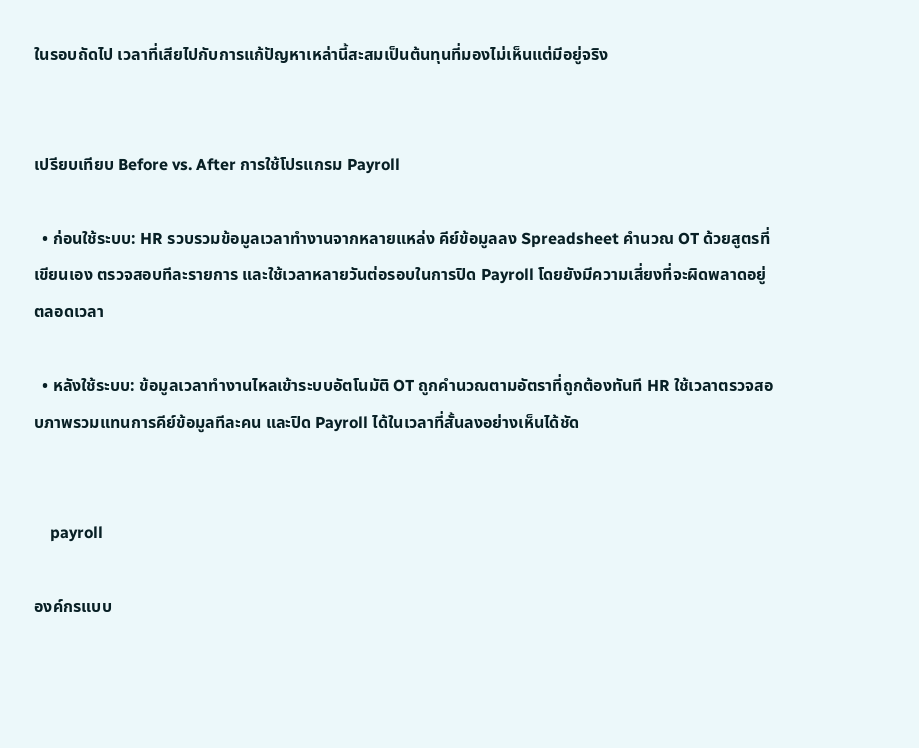ในรอบถัดไป เวลาที่เสียไปกับการแก้ปัญหาเหล่านี้สะสมเป็นต้นทุนที่มองไม่เห็นแต่มีอยู่จริง


เปรียบเทียบ Before vs. After การใช้โปรแกรม Payroll

  • ก่อนใช้ระบบ: HR รวบรวมข้อมูลเวลาทำงานจากหลายแหล่ง คีย์ข้อมูลลง Spreadsheet คำนวณ OT ด้วยสูตรที่เขียนเอง ตรวจสอบทีละรายการ และใช้เวลาหลายวันต่อรอบในการปิด Payroll โดยยังมีความเสี่ยงที่จะผิดพลาดอยู่ตลอดเวลา

  • หลังใช้ระบบ: ข้อมูลเวลาทำงานไหลเข้าระบบอัตโนมัติ OT ถูกคำนวณตามอัตราที่ถูกต้องทันที HR ใช้เวลาตรวจสอบภาพรวมแทนการคีย์ข้อมูลทีละคน และปิด Payroll ได้ในเวลาที่สั้นลงอย่างเห็นได้ชัด


    payroll

องค์กรแบบ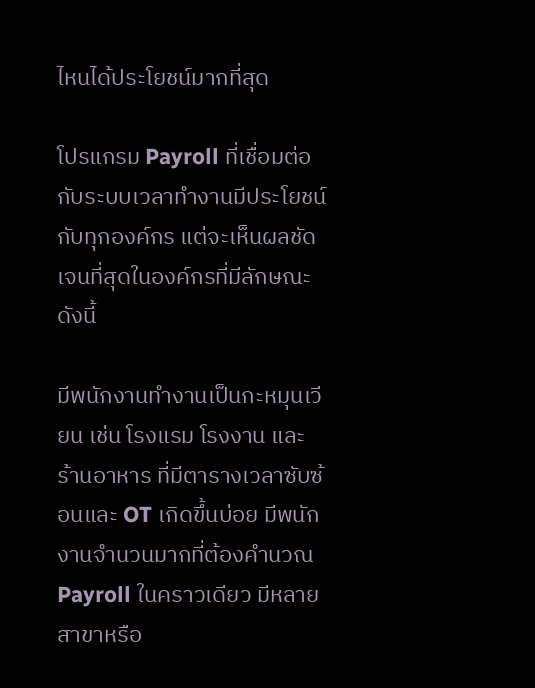ไหนได้ประโยชน์มากที่สุด

โปรแกรม Payroll ที่เชื่อมต่อกับระบบเวลาทำงานมีประโยชน์กับทุกองค์กร แต่จะเห็นผลชัดเจนที่สุดในองค์กรที่มีลักษณะดังนี้

มีพนักงานทำงานเป็นกะหมุนเวียน เช่น โรงแรม โรงงาน และร้านอาหาร ที่มีตารางเวลาซับซ้อนและ OT เกิดขึ้นบ่อย มีพนักงานจำนวนมากที่ต้องคำนวณ Payroll ในคราวเดียว มีหลายสาขาหรือ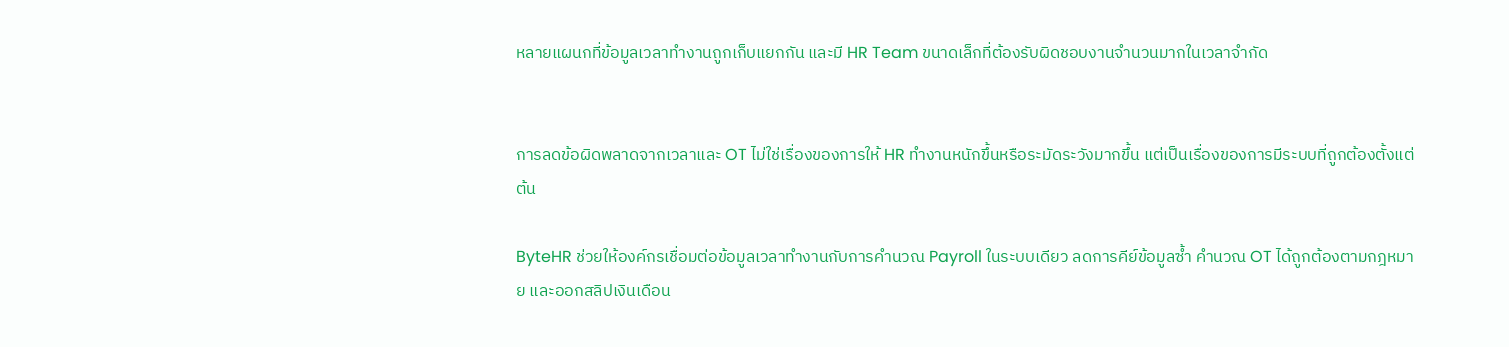หลายแผนกที่ข้อมูลเวลาทำงานถูกเก็บแยกกัน และมี HR Team ขนาดเล็กที่ต้องรับผิดชอบงานจำนวนมากในเวลาจำกัด


การลดข้อผิดพลาดจากเวลาและ OT ไม่ใช่เรื่องของการให้ HR ทำงานหนักขึ้นหรือระมัดระวังมากขึ้น แต่เป็นเรื่องของการมีระบบที่ถูกต้องตั้งแต่ต้น

ByteHR ช่วยให้องค์กรเชื่อมต่อข้อมูลเวลาทำงานกับการคำนวณ Payroll ในระบบเดียว ลดการคีย์ข้อมูลซ้ำ คำนวณ OT ได้ถูกต้องตามกฎหมาย และออกสลิปเงินเดือน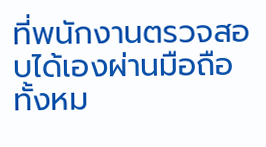ที่พนักงานตรวจสอบได้เองผ่านมือถือ ทั้งหม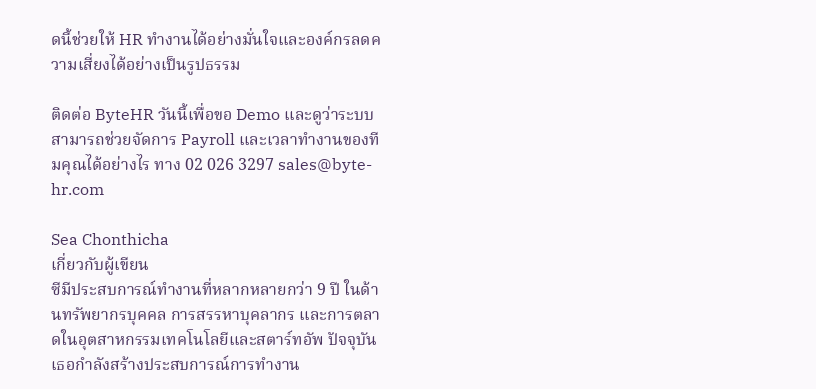ดนี้ช่วยให้ HR ทำงานได้อย่างมั่นใจและองค์กรลดความเสี่ยงได้อย่างเป็นรูปธรรม

ติดต่อ ByteHR วันนี้เพื่อขอ Demo และดูว่าระบบสามารถช่วยจัดการ Payroll และเวลาทำงานของทีมคุณได้อย่างไร ทาง 02 026 3297 sales@byte-hr.com

Sea Chonthicha
เกี่ยวกับผู้เขียน
ซีมีประสบการณ์ทำงานที่หลากหลายกว่า 9 ปี ในด้านทรัพยากรบุคคล การสรรหาบุคลากร และการตลาดในอุตสาหกรรมเทคโนโลยีและสตาร์ทอัพ ปัจจุบันเธอกำลังสร้างประสบการณ์การทำงาน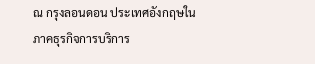ณ กรุงลอนดอน ประเทศอังกฤษในภาคธุรกิจการบริการ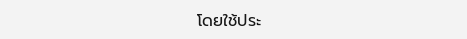โดยใช้ประ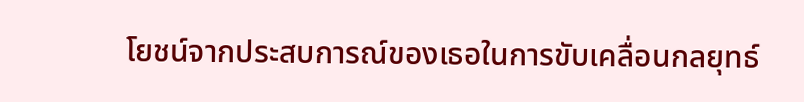โยชน์จากประสบการณ์ของเธอในการขับเคลื่อนกลยุทธ์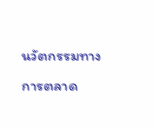นวัตกรรมทางการตลาด